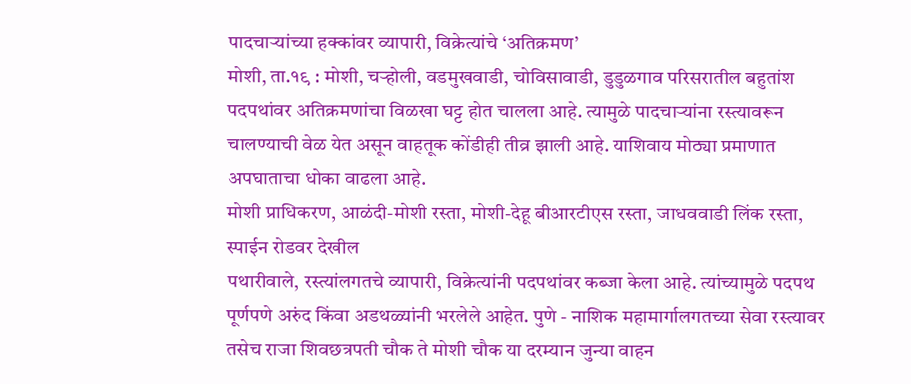पादचाऱ्यांच्या हक्कांवर व्यापारी, विक्रेत्यांचे ‘अतिक्रमण’
मोशी, ता.१९ : मोशी, चऱ्होली, वडमुखवाडी, चोविसावाडी, डुडुळगाव परिसरातील बहुतांश पदपथांवर अतिक्रमणांचा विळखा घट्ट होत चालला आहे. त्यामुळे पादचाऱ्यांना रस्त्यावरून चालण्याची वेळ येत असून वाहतूक कोंडीही तीव्र झाली आहे. याशिवाय मोठ्या प्रमाणात अपघाताचा धोका वाढला आहे.
मोशी प्राधिकरण, आळंदी-मोशी रस्ता, मोशी-देहू बीआरटीएस रस्ता, जाधववाडी लिंक रस्ता, स्पाईन रोडवर देखील
पथारीवाले, रस्त्यांलगतचे व्यापारी, विक्रेत्यांनी पदपथांवर कब्जा केला आहे. त्यांच्यामुळे पदपथ पूर्णपणे अरुंद किंवा अडथळ्यांनी भरलेले आहेत. पुणे - नाशिक महामार्गालगतच्या सेवा रस्त्यावर तसेच राजा शिवछत्रपती चौक ते मोशी चौक या दरम्यान जुन्या वाहन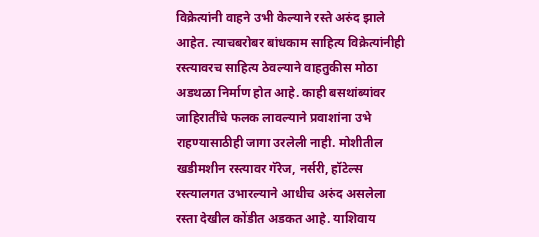विक्रेत्यांनी वाहने उभी केल्याने रस्ते अरुंद झाले आहेत. त्याचबरोबर बांधकाम साहित्य विक्रेत्यांनीही रस्त्यावरच साहित्य ठेवल्याने वाहतुकीस मोठा अडथळा निर्माण होत आहे. काही बसथांब्यांवर जाहिरातींचे फलक लावल्याने प्रवाशांना उभे राहण्यासाठीही जागा उरलेली नाही. मोशीतील खडीमशीन रस्त्यावर गॅरेज, नर्सरी, हॉटेल्स रस्त्यालगत उभारल्याने आधीच अरुंद असलेला रस्ता देखील कोंडीत अडकत आहे. याशिवाय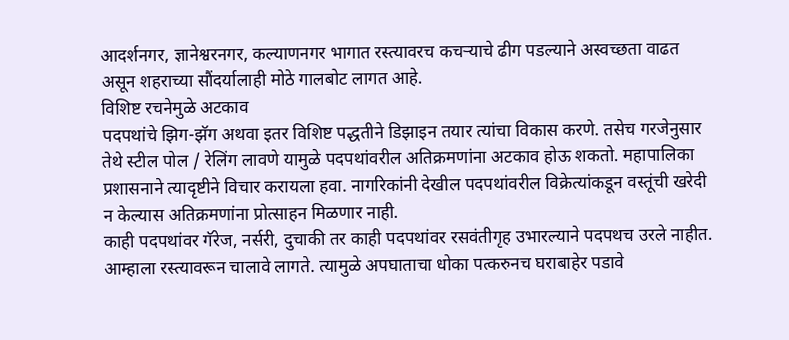आदर्शनगर, ज्ञानेश्वरनगर, कल्याणनगर भागात रस्त्यावरच कचऱ्याचे ढीग पडल्याने अस्वच्छता वाढत असून शहराच्या सौंदर्यालाही मोठे गालबोट लागत आहे.
विशिष्ट रचनेमुळे अटकाव
पदपथांचे झिग-झॅग अथवा इतर विशिष्ट पद्धतीने डिझाइन तयार त्यांचा विकास करणे. तसेच गरजेनुसार तेथे स्टील पोल / रेलिंग लावणे यामुळे पदपथांवरील अतिक्रमणांना अटकाव होऊ शकतो. महापालिका प्रशासनाने त्यादृष्टीने विचार करायला हवा. नागरिकांनी देखील पदपथांवरील विक्रेत्यांकडून वस्तूंची खरेदी न केल्यास अतिक्रमणांना प्रोत्साहन मिळणार नाही.
काही पदपथांवर गॅरेज, नर्सरी, दुचाकी तर काही पदपथांवर रसवंतीगृह उभारल्याने पदपथच उरले नाहीत. आम्हाला रस्त्यावरून चालावे लागते. त्यामुळे अपघाताचा धोका पत्करुनच घराबाहेर पडावे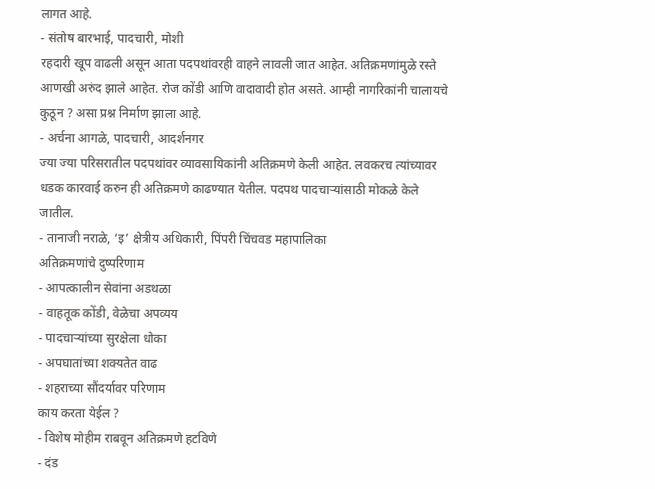लागत आहे.
- संतोष बारभाई, पादचारी, मोशी
रहदारी खूप वाढली असून आता पदपथांवरही वाहने लावली जात आहेत. अतिक्रमणांमुळे रस्ते आणखी अरुंद झाले आहेत. रोज कोंडी आणि वादावादी होत असते. आम्ही नागरिकांनी चालायचे कुठून ? असा प्रश्न निर्माण झाला आहे.
- अर्चना आगळे, पादचारी, आदर्शनगर
ज्या ज्या परिसरातील पदपथांवर व्यावसायिकांनी अतिक्रमणे केली आहेत. लवकरच त्यांच्यावर धडक कारवाई करुन ही अतिक्रमणे काढण्यात येतील. पदपथ पादचाऱ्यांसाठी मोकळे केले जातील.
- तानाजी नराळे, ‘इ’ क्षेत्रीय अधिकारी, पिंपरी चिंचवड महापालिका
अतिक्रमणांचे दुष्परिणाम
- आपत्कालीन सेवांना अडथळा
- वाहतूक कोंडी, वेळेचा अपव्यय
- पादचाऱ्यांच्या सुरक्षेला धोका
- अपघातांच्या शक्यतेत वाढ
- शहराच्या सौंदर्यावर परिणाम
काय करता येईल ?
- विशेष मोहीम राबवून अतिक्रमणे हटविणे
- दंड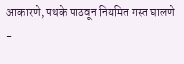आकारणे, पथके पाठवून नियमित गस्त घालणे
-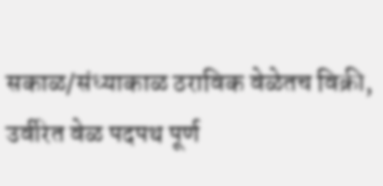सकाळ/संध्याकाळ ठराविक वेळेतच विक्री, उर्वरित वेळ पदपथ पूर्ण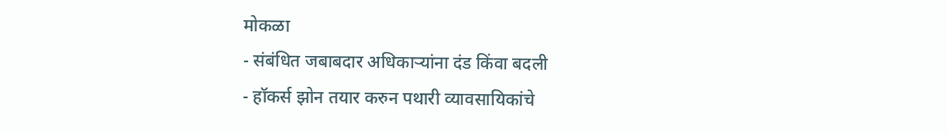मोकळा
- संबंधित जबाबदार अधिकाऱ्यांना दंड किंवा बदली
- हॉकर्स झोन तयार करुन पथारी व्यावसायिकांचे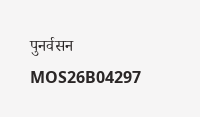पुनर्वसन
MOS26B04297